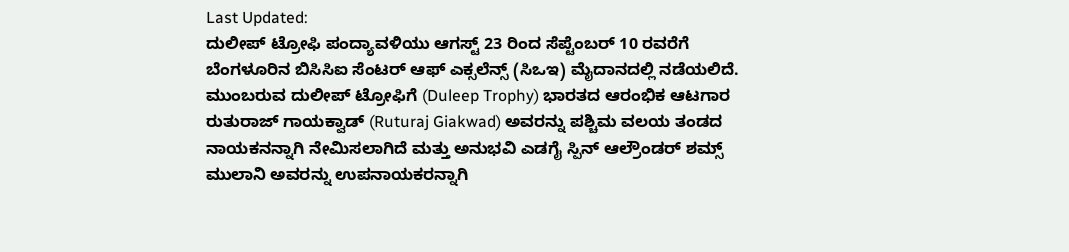Last Updated:
ದುಲೀಪ್ ಟ್ರೋಫಿ ಪಂದ್ಯಾವಳಿಯು ಆಗಸ್ಟ್ 23 ರಿಂದ ಸೆಪ್ಟೆಂಬರ್ 10 ರವರೆಗೆ ಬೆಂಗಳೂರಿನ ಬಿಸಿಸಿಐ ಸೆಂಟರ್ ಆಫ್ ಎಕ್ಸಲೆನ್ಸ್ (ಸಿಒಇ) ಮೈದಾನದಲ್ಲಿ ನಡೆಯಲಿದೆ.
ಮುಂಬರುವ ದುಲೀಪ್ ಟ್ರೋಫಿಗೆ (Duleep Trophy) ಭಾರತದ ಆರಂಭಿಕ ಆಟಗಾರ ರುತುರಾಜ್ ಗಾಯಕ್ವಾಡ್ (Ruturaj Giakwad) ಅವರನ್ನು ಪಶ್ಚಿಮ ವಲಯ ತಂಡದ ನಾಯಕನನ್ನಾಗಿ ನೇಮಿಸಲಾಗಿದೆ ಮತ್ತು ಅನುಭವಿ ಎಡಗೈ ಸ್ಪಿನ್ ಆಲ್ರೌಂಡರ್ ಶಮ್ಸ್ ಮುಲಾನಿ ಅವರನ್ನು ಉಪನಾಯಕರನ್ನಾಗಿ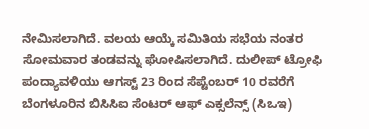ನೇಮಿಸಲಾಗಿದೆ. ವಲಯ ಆಯ್ಕೆ ಸಮಿತಿಯ ಸಭೆಯ ನಂತರ ಸೋಮವಾರ ತಂಡವನ್ನು ಘೋಷಿಸಲಾಗಿದೆ. ದುಲೀಪ್ ಟ್ರೋಫಿ ಪಂದ್ಯಾವಳಿಯು ಆಗಸ್ಟ್ 23 ರಿಂದ ಸೆಪ್ಟೆಂಬರ್ 10 ರವರೆಗೆ ಬೆಂಗಳೂರಿನ ಬಿಸಿಸಿಐ ಸೆಂಟರ್ ಆಫ್ ಎಕ್ಸಲೆನ್ಸ್ (ಸಿಒಇ)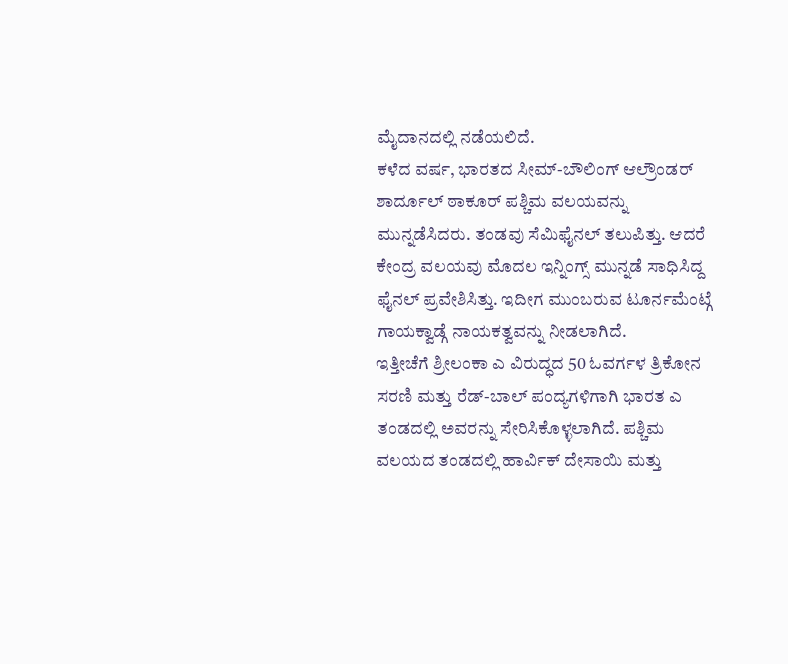ಮೈದಾನದಲ್ಲಿ ನಡೆಯಲಿದೆ.
ಕಳೆದ ವರ್ಷ, ಭಾರತದ ಸೀಮ್-ಬೌಲಿಂಗ್ ಆಲ್ರೌಂಡರ್ ಶಾರ್ದೂಲ್ ಠಾಕೂರ್ ಪಶ್ಚಿಮ ವಲಯವನ್ನು ಮುನ್ನಡೆಸಿದರು. ತಂಡವು ಸೆಮಿಫೈನಲ್ ತಲುಪಿತ್ತು. ಆದರೆ ಕೇಂದ್ರ ವಲಯವು ಮೊದಲ ಇನ್ನಿಂಗ್ಸ್ ಮುನ್ನಡೆ ಸಾಧಿಸಿದ್ದ ಫೈನಲ್ ಪ್ರವೇಶಿಸಿತ್ತು. ಇದೀಗ ಮುಂಬರುವ ಟೂರ್ನಮೆಂಟ್ಗೆ ಗಾಯಕ್ವಾಡ್ಗೆ ನಾಯಕತ್ವವನ್ನು ನೀಡಲಾಗಿದೆ.
ಇತ್ತೀಚೆಗೆ ಶ್ರೀಲಂಕಾ ಎ ವಿರುದ್ಧದ 50 ಓವರ್ಗಳ ತ್ರಿಕೋನ ಸರಣಿ ಮತ್ತು ರೆಡ್-ಬಾಲ್ ಪಂದ್ಯಗಳಿಗಾಗಿ ಭಾರತ ಎ ತಂಡದಲ್ಲಿ ಅವರನ್ನು ಸೇರಿಸಿಕೊಳ್ಳಲಾಗಿದೆ. ಪಶ್ಚಿಮ ವಲಯದ ತಂಡದಲ್ಲಿ ಹಾರ್ವಿಕ್ ದೇಸಾಯಿ ಮತ್ತು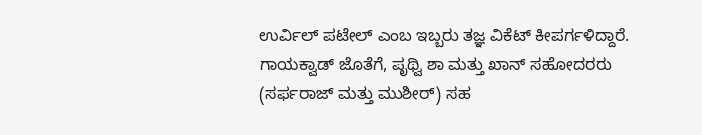ಉರ್ವಿಲ್ ಪಟೇಲ್ ಎಂಬ ಇಬ್ಬರು ತಜ್ಞ ವಿಕೆಟ್ ಕೀಪರ್ಗಳಿದ್ದಾರೆ. ಗಾಯಕ್ವಾಡ್ ಜೊತೆಗೆ, ಪೃಥ್ವಿ ಶಾ ಮತ್ತು ಖಾನ್ ಸಹೋದರರು (ಸರ್ಫರಾಜ್ ಮತ್ತು ಮುಶೀರ್) ಸಹ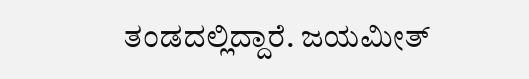ತಂಡದಲ್ಲಿದ್ದಾರೆ. ಜಯಮೀತ್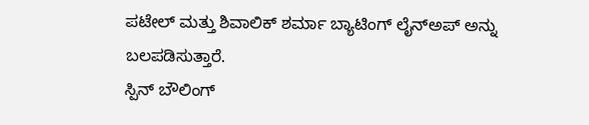ಪಟೇಲ್ ಮತ್ತು ಶಿವಾಲಿಕ್ ಶರ್ಮಾ ಬ್ಯಾಟಿಂಗ್ ಲೈನ್ಅಪ್ ಅನ್ನು ಬಲಪಡಿಸುತ್ತಾರೆ.
ಸ್ಪಿನ್ ಬೌಲಿಂಗ್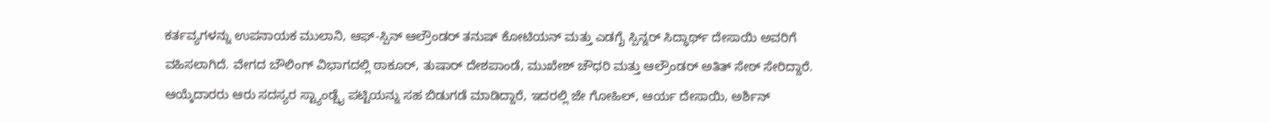ಕರ್ತವ್ಯಗಳನ್ನು ಉಪನಾಯಕ ಮುಲಾನಿ, ಆಫ್-ಸ್ಪಿನ್ ಆಲ್ರೌಂಡರ್ ತನುಷ್ ಕೋಟಿಯನ್ ಮತ್ತು ಎಡಗೈ ಸ್ಪಿನ್ನರ್ ಸಿದ್ಧಾರ್ಥ್ ದೇಸಾಯಿ ಅವರಿಗೆ ವಹಿಸಲಾಗಿದೆ. ವೇಗದ ಬೌಲಿಂಗ್ ವಿಭಾಗದಲ್ಲಿ ಠಾಕೂರ್, ತುಷಾರ್ ದೇಶಪಾಂಡೆ, ಮುಖೇಶ್ ಚೌಧರಿ ಮತ್ತು ಆಲ್ರೌಂಡರ್ ಅತಿತ್ ಸೇಠ್ ಸೇರಿದ್ದಾರೆ. ಆಯ್ಕೆದಾರರು ಆರು ಸದಸ್ಯರ ಸ್ಟ್ಯಾಂಡ್ಬೈ ಪಟ್ಟಿಯನ್ನು ಸಹ ಬಿಡುಗಡೆ ಮಾಡಿದ್ದಾರೆ, ಇದರಲ್ಲಿ ಜೇ ಗೋಹಿಲ್, ಆರ್ಯ ದೇಸಾಯಿ, ಅರ್ಶಿನ್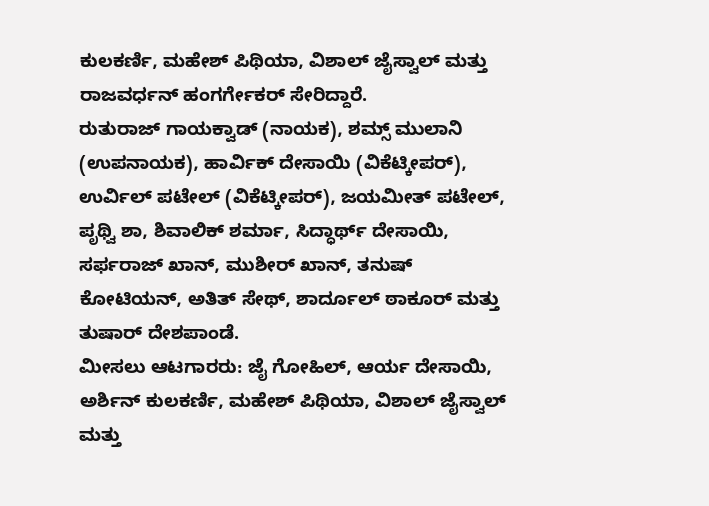ಕುಲಕರ್ಣಿ, ಮಹೇಶ್ ಪಿಥಿಯಾ, ವಿಶಾಲ್ ಜೈಸ್ವಾಲ್ ಮತ್ತು ರಾಜವರ್ಧನ್ ಹಂಗರ್ಗೇಕರ್ ಸೇರಿದ್ದಾರೆ.
ರುತುರಾಜ್ ಗಾಯಕ್ವಾಡ್ (ನಾಯಕ), ಶಮ್ಸ್ ಮುಲಾನಿ (ಉಪನಾಯಕ), ಹಾರ್ವಿಕ್ ದೇಸಾಯಿ (ವಿಕೆಟ್ಕೀಪರ್), ಉರ್ವಿಲ್ ಪಟೇಲ್ (ವಿಕೆಟ್ಕೀಪರ್), ಜಯಮೀತ್ ಪಟೇಲ್, ಪೃಥ್ವಿ ಶಾ, ಶಿವಾಲಿಕ್ ಶರ್ಮಾ, ಸಿದ್ಧಾರ್ಥ್ ದೇಸಾಯಿ, ಸರ್ಫರಾಜ್ ಖಾನ್, ಮುಶೀರ್ ಖಾನ್, ತನುಷ್ ಕೋಟಿಯನ್, ಅತಿತ್ ಸೇಥ್, ಶಾರ್ದೂಲ್ ಠಾಕೂರ್ ಮತ್ತು ತುಷಾರ್ ದೇಶಪಾಂಡೆ.
ಮೀಸಲು ಆಟಗಾರರು: ಜೈ ಗೋಹಿಲ್, ಆರ್ಯ ದೇಸಾಯಿ, ಅರ್ಶಿನ್ ಕುಲಕರ್ಣಿ, ಮಹೇಶ್ ಪಿಥಿಯಾ, ವಿಶಾಲ್ ಜೈಸ್ವಾಲ್ ಮತ್ತು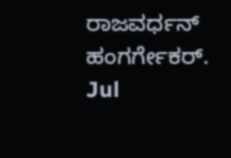ರಾಜವರ್ಧನ್ ಹಂಗರ್ಗೇಕರ್.
Jul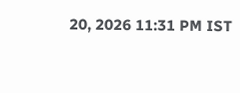20, 2026 11:31 PM IST